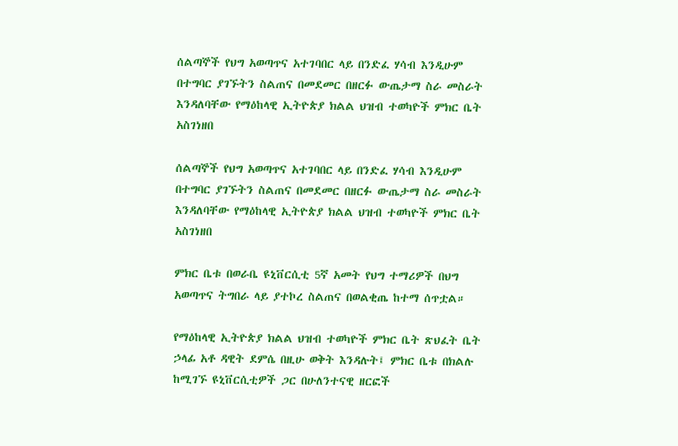ሰልጣኞች የህግ አወጣጥና አተገባበር ላይ በንድፈ ሃሳብ እንዲሁም በተግባር ያገኙትን ስልጠና በመደመር በዘርፉ ውጤታማ ስራ መስራት እንዳለባቸው የማዕከላዊ ኢትዮጵያ ክልል ህዝብ ተወካዮች ምክር ቤት አስገነዘበ

ሰልጣኞች የህግ አወጣጥና አተገባበር ላይ በንድፈ ሃሳብ እንዲሁም በተግባር ያገኙትን ስልጠና በመደመር በዘርፉ ውጤታማ ስራ መስራት እንዳለባቸው የማዕከላዊ ኢትዮጵያ ክልል ህዝብ ተወካዮች ምክር ቤት አስገነዘበ

ምክር ቤቱ በወራቤ ዩኒቨርሲቲ 5ኛ አመት የህግ ተማሪዎች በህግ አወጣጥና ትግበራ ላይ ያተኮረ ስልጠና በወልቂጤ ከተማ ሰጥቷል።

የማዕከላዊ ኢትዮጵያ ክልል ህዝብ ተወካዮች ምክር ቤት ጽህፈት ቤት ኃላፊ አቶ ዳዊት ደምሴ በዚሁ ወቅት እንዳሉት፤ ምክር ቤቱ በክልሉ ከሚገኙ ዩኒቨርሲቲዎች ጋር በሁለንተናዊ ዘርፎች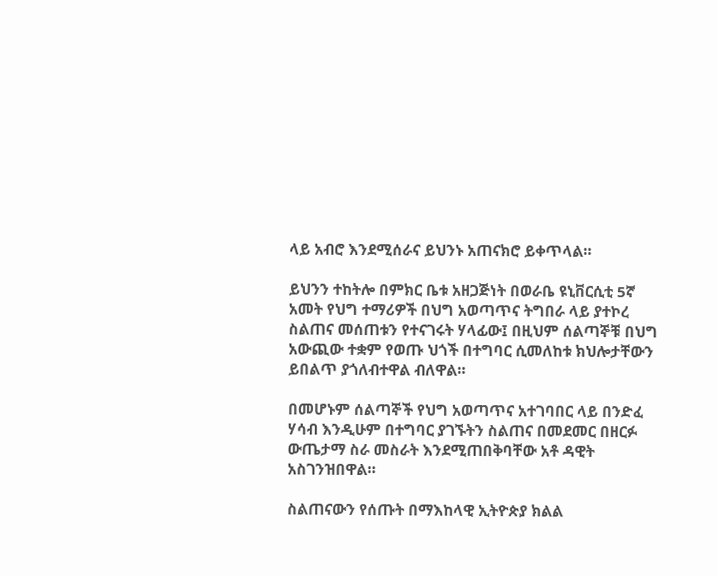ላይ አብሮ እንደሚሰራና ይህንኑ አጠናክሮ ይቀጥላል።

ይህንን ተከትሎ በምክር ቤቱ አዘጋጅነት በወራቤ ዩኒቨርሲቲ 5ኛ አመት የህግ ተማሪዎች በህግ አወጣጥና ትግበራ ላይ ያተኮረ ስልጠና መሰጠቱን የተናገሩት ሃላፊው፤ በዚህም ሰልጣኞቹ በህግ አውጪው ተቋም የወጡ ህጎች በተግባር ሲመለከቱ ክህሎታቸውን ይበልጥ ያጎለብተዋል ብለዋል።

በመሆኑም ሰልጣኞች የህግ አወጣጥና አተገባበር ላይ በንድፈ ሃሳብ እንዲሁም በተግባር ያገኙትን ስልጠና በመደመር በዘርፉ ውጤታማ ስራ መስራት እንደሚጠበቅባቸው አቶ ዳዊት አስገንዝበዋል።

ስልጠናውን የሰጡት በማእከላዊ ኢትዮጵያ ክልል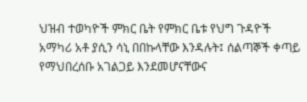ህዝብ ተወካዮች ምክር ቤት የምክር ቤቱ የህግ ጉዳዮች አማካሪ አቶ ያሲን ሳኒ በበኩላቸው እንዳሉት፤ ሰልጣኞች ቀጣይ የማህበረሰቡ አገልጋይ እንደመሆናቸውና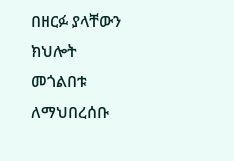በዘርፉ ያላቸውን ክህሎት መጎልበቱ ለማህበረሰቡ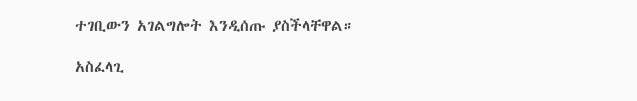ተገቢውን አገልግሎት እንዲሰጡ ያስችላቸዋል።

አስፈላጊ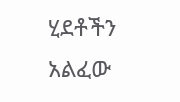ሂደቶችን አልፈው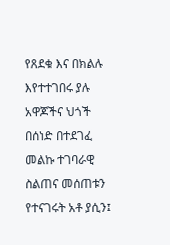የጸደቁ እና በክልሉ እየተተገበሩ ያሉ አዋጆችና ህጎች በሰነድ በተደገፈ መልኩ ተገባራዊ ስልጠና መሰጠቱን የተናገሩት አቶ ያሲን፤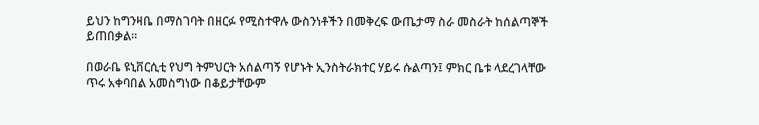ይህን ከግንዛቤ በማስገባት በዘርፉ የሚስተዋሉ ውስንነቶችን በመቅረፍ ውጤታማ ስራ መስራት ከሰልጣኞች ይጠበቃል።

በወራቤ ዩኒቨርሲቲ የህግ ትምህርት አሰልጣኝ የሆኑት ኢንስትራክተር ሃይሩ ሱልጣን፤ ምክር ቤቱ ላደረገላቸው ጥሩ አቀባበል አመስግነው በቆይታቸውም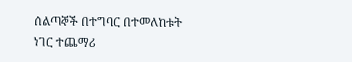ሰልጣኞች በተግባር በተመለከቱት ነገር ተጨማሪ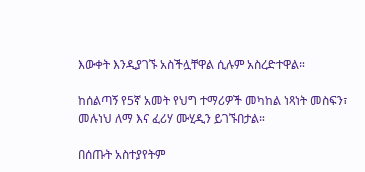እውቀት እንዲያገኙ አስችሏቸዋል ሲሉም አስረድተዋል።

ከሰልጣኝ የ5ኛ አመት የህግ ተማሪዎች መካከል ነጻነት መስፍን፣ መሉነህ ለማ እና ፈሪሃ ሙሂዲን ይገኙበታል።

በሰጡት አስተያየትም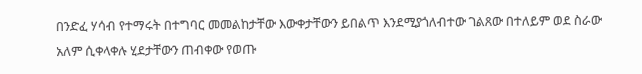በንድፈ ሃሳብ የተማሩት በተግባር መመልከታቸው እውቀታቸውን ይበልጥ እንደሚያጎለብተው ገልጸው በተለይም ወደ ስራው አለም ሲቀላቀሉ ሂደታቸውን ጠብቀው የወጡ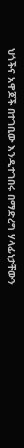ህጎችና አዋጆች በተገቢው እንዲተገበሩ በማድረግ ሃላፊነታቸውን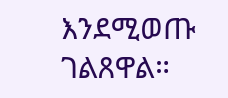እንደሚወጡ ገልጸዋል።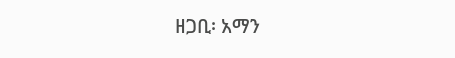ዘጋቢ፡ አማን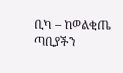ቢካ – ከወልቂጤ ጣቢያችን